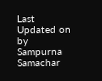Last Updated on by Sampurna Samachar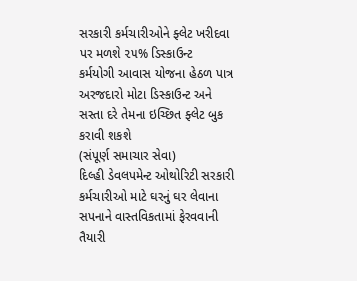સરકારી કર્મચારીઓને ફ્લેટ ખરીદવા પર મળશે ૨૫% ડિસ્કાઉન્ટ
કર્મયોગી આવાસ યોજના હેઠળ પાત્ર અરજદારો મોટા ડિસ્કાઉન્ટ અને સસ્તા દરે તેમના ઇચ્છિત ફ્લેટ બુક કરાવી શકશે
(સંપૂર્ણ સમાચાર સેવા)
દિલ્હી ડેવલપમેન્ટ ઓથોરિટી સરકારી કર્મચારીઓ માટે ઘરનું ઘર લેવાના સપનાને વાસ્તવિકતામાં ફેરવવાની તૈયારી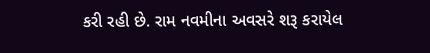કરી રહી છે. રામ નવમીના અવસરે શરૂ કરાયેલ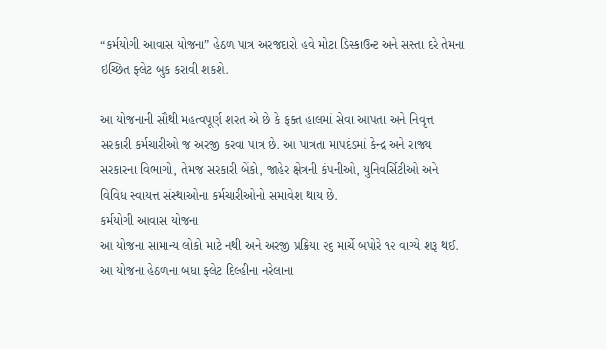“કર્મયોગી આવાસ યોજના” હેઠળ પાત્ર અરજદારો હવે મોટા ડિસ્કાઉન્ટ અને સસ્તા દરે તેમના ઇચ્છિત ફ્લેટ બુક કરાવી શકશે.

આ યોજનાની સૌથી મહત્વપૂર્ણ શરત એ છે કે ફક્ત હાલમાં સેવા આપતા અને નિવૃત્ત સરકારી કર્મચારીઓ જ અરજી કરવા પાત્ર છે. આ પાત્રતા માપદંડમાં કેન્દ્ર અને રાજ્ય સરકારના વિભાગો, તેમજ સરકારી બેંકો, જાહેર ક્ષેત્રની કંપનીઓ, યુનિવર્સિટીઓ અને વિવિધ સ્વાયત્ત સંસ્થાઓના કર્મચારીઓનો સમાવેશ થાય છે.
કર્મયોગી આવાસ યોજના
આ યોજના સામાન્ય લોકો માટે નથી અને અરજી પ્રક્રિયા ૨૬ માર્ચે બપોરે ૧૨ વાગ્યે શરૂ થઈ. આ યોજના હેઠળના બધા ફ્લેટ દિલ્હીના નરેલાના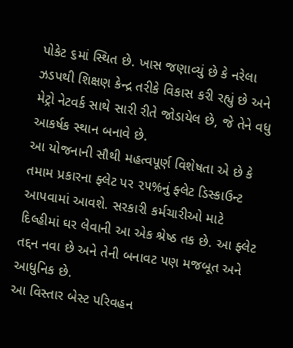પોકેટ ૬માં સ્થિત છે. ખાસ જણાવ્યું છે કે નરેલા ઝડપથી શિક્ષણ કેન્દ્ર તરીકે વિકાસ કરી રહ્યું છે અને મેટ્રો નેટવર્ક સાથે સારી રીતે જોડાયેલ છે, જે તેને વધુ આકર્ષક સ્થાન બનાવે છે.
આ યોજનાની સૌથી મહત્વપૂર્ણ વિશેષતા એ છે કે તમામ પ્રકારના ફ્લેટ પર ૨૫%નું ફ્લેટ ડિસ્કાઉન્ટ આપવામાં આવશે. સરકારી કર્મચારીઓ માટે દિલ્હીમાં ઘર લેવાની આ એક શ્રેષ્ઠ તક છે. આ ફ્લેટ તદ્દન નવા છે અને તેની બનાવટ પણ મજબૂત અને આધુનિક છે.
આ વિસ્તાર બેસ્ટ પરિવહન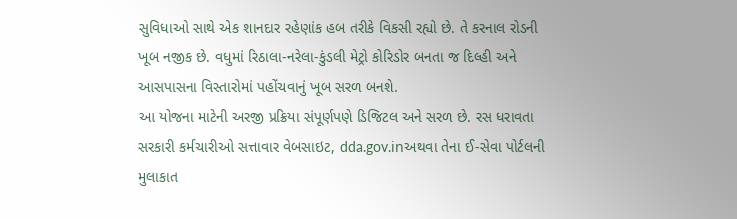સુવિધાઓ સાથે એક શાનદાર રહેણાંક હબ તરીકે વિકસી રહ્યો છે. તે કરનાલ રોડની ખૂબ નજીક છે. વધુમાં રિઠાલા-નરેલા-કુંડલી મેટ્રો કોરિડોર બનતા જ દિલ્હી અને આસપાસના વિસ્તારોમાં પહોંચવાનું ખૂબ સરળ બનશે.
આ યોજના માટેની અરજી પ્રક્રિયા સંપૂર્ણપણે ડિજિટલ અને સરળ છે. રસ ધરાવતા સરકારી કર્મચારીઓ સત્તાવાર વેબસાઇટ, dda.gov.inઅથવા તેના ઈ-સેવા પોર્ટલની મુલાકાત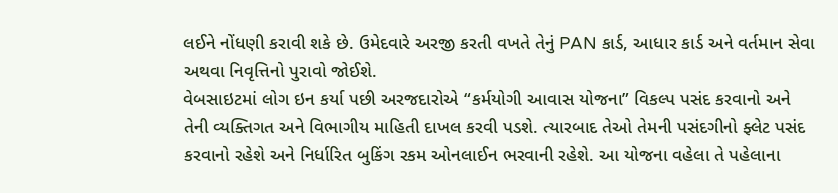લઈને નોંધણી કરાવી શકે છે. ઉમેદવારે અરજી કરતી વખતે તેનું PAN કાર્ડ, આધાર કાર્ડ અને વર્તમાન સેવા અથવા નિવૃત્તિનો પુરાવો જોઈશે.
વેબસાઇટમાં લોગ ઇન કર્યા પછી અરજદારોએ “કર્મયોગી આવાસ યોજના” વિકલ્પ પસંદ કરવાનો અને તેની વ્યક્તિગત અને વિભાગીય માહિતી દાખલ કરવી પડશે. ત્યારબાદ તેઓ તેમની પસંદગીનો ફ્લેટ પસંદ કરવાનો રહેશે અને નિર્ધારિત બુકિંગ રકમ ઓનલાઈન ભરવાની રહેશે. આ યોજના વહેલા તે પહેલાના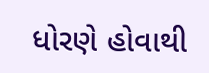ધોરણે હોવાથી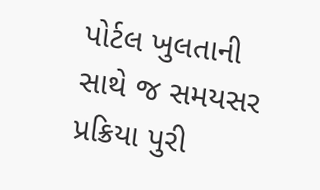પોર્ટલ ખુલતાની સાથે જ સમયસર પ્રક્રિયા પુરી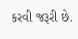કરવી જરૂરી છે.